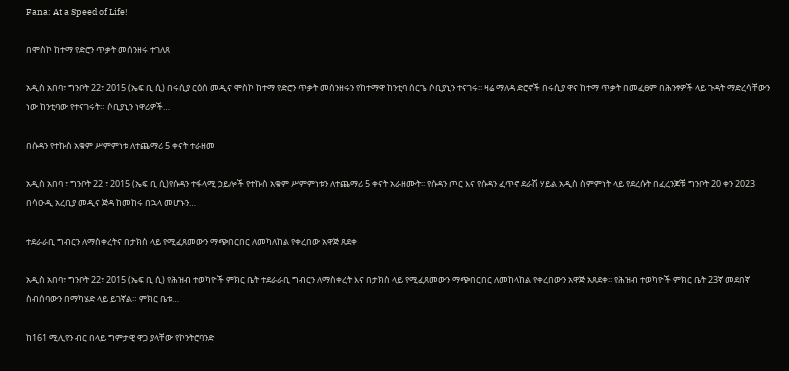Fana: At a Speed of Life!

በሞስኮ ከተማ የድሮን ጥቃት መሰንዘሩ ተገለጸ

አዲስ አበባ፣ ግንቦት 22፣ 2015 (ኤፍ ቢ ሲ) በሩሲያ ርዕሰ መዲና ሞስኮ ከተማ የድሮን ጥቃት መሰንዘሩን የከተማዋ ከንቲባ ሰርጌ ሶቢያኒን ተናገሩ፡፡ ዛሬ ማለዳ ድሮኖች በሩሲያ ዋና ከተማ ጥቃት በመፈፀም በሕንፃዎች ላይ ጉዳት ማድረሳቸውን ነው ከንቲባው የተናገሩት። ሶቢያኒን ነዋሪዎች…

በሱዳን የተኩስ አቁም ሥምምነቱ ለተጨማሪ 5 ቀናት ተራዘመ

አዲስ አበባ ፣ ግንቦት 22 ፣ 2015 (ኤፍ ቢ ሲ)የሱዳን ተፋላሚ ኃይሎች የተኩስ አቁም ሥምምነቱን ለተጨማሪ 5 ቀናት አራዘሙት፡፡ የሱዳን ጦር እና የሱዳን ፈጥኖ ደራሽ ሃይል አዲስ ስምምነት ላይ የደረሱት በፈረንጆቹ ግንቦት 20 ቀን 2023 በሳዑዲ አረቢያ መዲና ጅዳ ከመከሩ በኋላ መሆኑን…

ተደራራቢ ግብርን ለማስቀረትና በታክስ ላይ የሚፈጸመውን ማጭበርበር ለመካለከል የቀረበው አዋጅ ጸደቀ

አዲስ አበባ፣ ግንቦት 22፣ 2015 (ኤፍ ቢ ሲ) የሕዝብ ተወካዮች ምክር ቤት ተደራራቢ ግብርን ለማስቀረት እና በታክስ ላይ የሚፈጸመውን ማጭበርበር ለመከላከል የቀረበውን አዋጅ አጸደቀ፡፡ የሕዝብ ተወካዮች ምክር ቤት 23ኛ መደበኛ ስብሰባውን በማካሄድ ላይ ይገኛል። ምክር ቤቱ…

ከ161 ሚሊየን ብር በላይ ግምታዊ ዋጋ ያላቸው የኮንትሮባንድ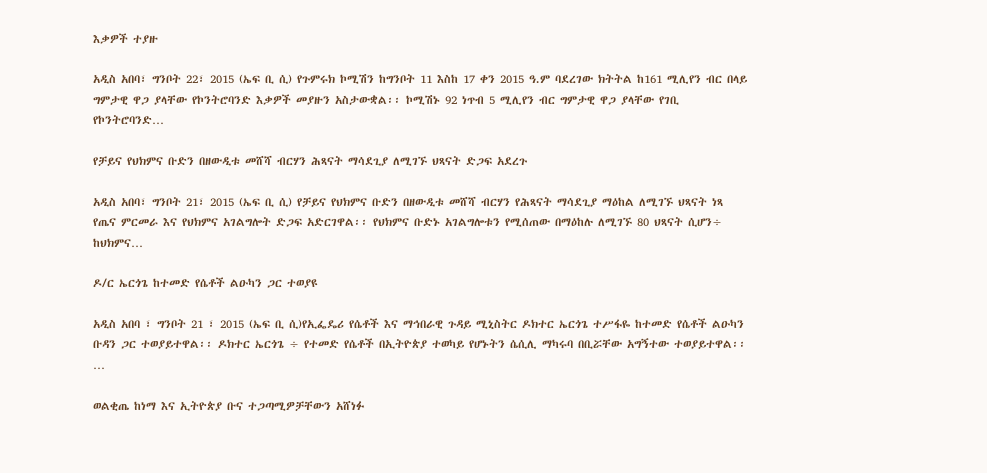እቃዎች ተያዙ

አዲስ አበባ፣ ግንቦት 22፣ 2015 (ኤፍ ቢ ሲ) የጉምሩክ ኮሚሽን ከግንቦት 11 እስከ 17 ቀን 2015 ዓ.ም ባደረገው ክትትል ከ161 ሚሊየን ብር በላይ ግምታዊ ዋጋ ያላቸው የኮንትሮባንድ እቃዎች መያዙን አስታውቋል፡፡ ኮሚሽኑ 92 ነጥብ 5 ሚሊየን ብር ግምታዊ ዋጋ ያላቸው የገቢ የኮንትሮባንድ…

የቻይና የህክምና ቡድን በዘውዲቱ መሸሻ ብርሃን ሕጻናት ማሳደጊያ ለሚገኙ ህጻናት ድጋፍ አደረጉ

አዲስ አበባ፣ ግንቦት 21፣ 2015 (ኤፍ ቢ ሲ) የቻይና የህክምና ቡድን በዘውዲቱ መሸሻ ብርሃን የሕጻናት ማሳደጊያ ማዕከል ለሚገኙ ህጻናት ነጻ የጤና ምርመራ እና የህክምና አገልግሎት ድጋፍ አድርገዋል፡፡ የህክምና ቡድኑ አገልግሎቱን የሚሰጠው በማዕከሉ ለሚገኙ 80 ህጻናት ሲሆን÷ ከህክምና…

ዶ/ር ኤርጎጌ ከተመድ የሴቶች ልዑካን ጋር ተወያዩ

አዲስ አበባ ፣ ግንቦት 21 ፣ 2015 (ኤፍ ቢ ሲ)የኢፌዴሪ የሴቶች እና ማኅበራዊ ጉዳይ ሚኒስትር ዶክተር ኤርጎጌ ተሥፋዬ ከተመድ የሴቶች ልዑካን ቡዳን ጋር ተወያይተዋል፡፡ ዶክተር ኤርጎጌ ÷ የተመድ የሴቶች በኢትዮጵያ ተወካይ የሆኑትን ሴሲሊ ማካሩባ በቢሯቸው አግኝተው ተወያይተዋል፡፡…

ወልቂጤ ከነማ እና ኢትዮጵያ ቡና ተጋጣሚዎቻቸውን አሸነፉ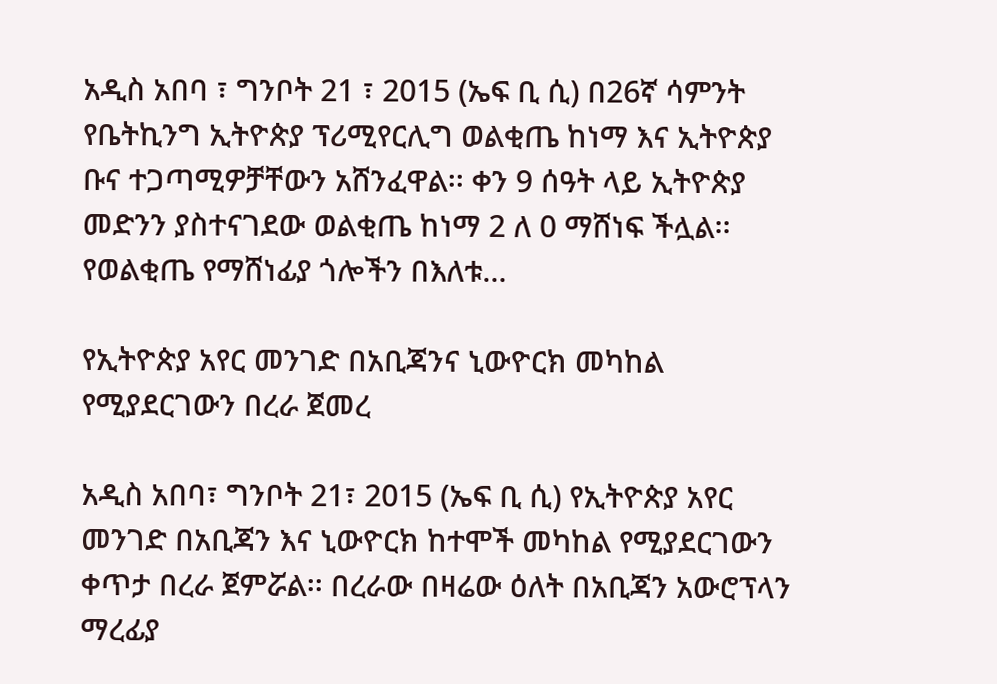አዲስ አበባ ፣ ግንቦት 21 ፣ 2015 (ኤፍ ቢ ሲ) በ26ኛ ሳምንት የቤትኪንግ ኢትዮጵያ ፕሪሚየርሊግ ወልቂጤ ከነማ እና ኢትዮጵያ ቡና ተጋጣሚዎቻቸውን አሸንፈዋል፡፡ ቀን 9 ሰዓት ላይ ኢትዮጵያ መድንን ያስተናገደው ወልቂጤ ከነማ 2 ለ 0 ማሸነፍ ችሏል፡፡ የወልቂጤ የማሸነፊያ ጎሎችን በእለቱ…

የኢትዮጵያ አየር መንገድ በአቢጃንና ኒውዮርክ መካከል የሚያደርገውን በረራ ጀመረ

አዲስ አበባ፣ ግንቦት 21፣ 2015 (ኤፍ ቢ ሲ) የኢትዮጵያ አየር መንገድ በአቢጃን እና ኒውዮርክ ከተሞች መካከል የሚያደርገውን ቀጥታ በረራ ጀምሯል፡፡ በረራው በዛሬው ዕለት በአቢጃን አውሮፕላን ማረፊያ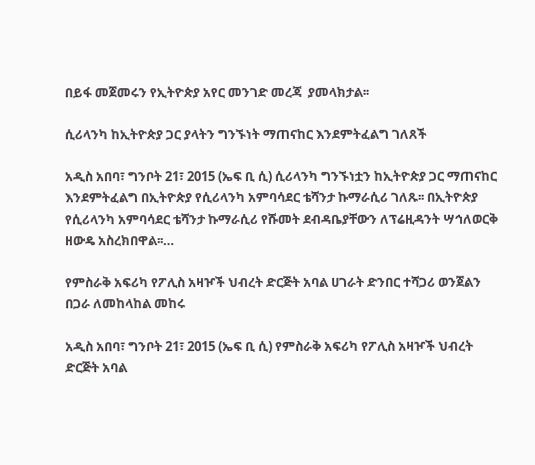በይፋ መጀመሩን የኢትዮጵያ አየር መንገድ መረጃ  ያመላክታል፡፡

ሲሪላንካ ከኢትዮጵያ ጋር ያላትን ግንኙነት ማጠናከር እንደምትፈልግ ገለጸች

አዲስ አበባ፣ ግንቦት 21፣ 2015 (ኤፍ ቢ ሲ) ሲሪላንካ ግንኙነቷን ከኢትዮጵያ ጋር ማጠናከር እንደምትፈልግ በኢትዮጵያ የሲሪላንካ አምባሳደር ቴሻንታ ኩማራሲሪ ገለጹ፡፡ በኢትዮጵያ የሲሪላንካ አምባሳደር ቴሻንታ ኩማራሲሪ የሹመት ደብዳቤያቸውን ለፕሬዚዳንት ሣኅለወርቅ ዘውዴ አስረክበዋል፡፡…

የምስራቅ አፍሪካ የፖሊስ አዛዦች ህብረት ድርጅት አባል ሀገራት ድንበር ተሻጋሪ ወንጀልን በጋራ ለመከላከል መከሩ

አዲስ አበባ፣ ግንቦት 21፣ 2015 (ኤፍ ቢ ሲ) የምስራቅ አፍሪካ የፖሊስ አዛዦች ህብረት ድርጅት አባል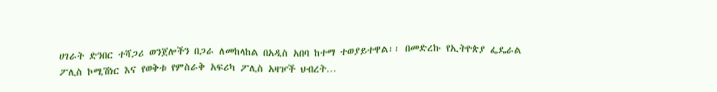ሀገራት ድንበር ተሻጋሪ ወንጀሎችን በጋራ ለመከላከል በአዲስ አበባ ከተማ ተወያይተዋል፡፡ በመድረኩ የኢትዮጵያ ፌዴራል ፖሊስ ኮሚሽነር እና የወቅቱ የምስራቅ አፍሪካ ፖሊስ አዛዦች ህብረት…